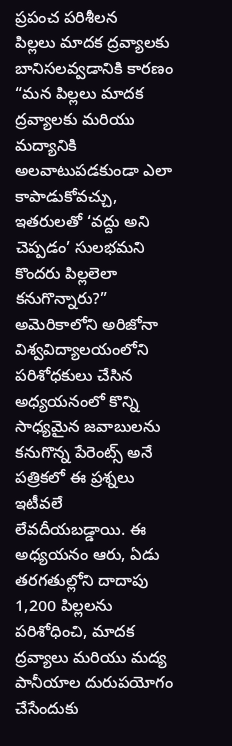ప్రపంచ పరిశీలన
పిల్లలు మాదక ద్రవ్యాలకు బానిసలవ్వడానికి కారణం
“మన పిల్లలు మాదక ద్రవ్యాలకు మరియు మద్యానికి అలవాటుపడకుండా ఎలా కాపాడుకోవచ్చు, ఇతరులతో ‘వద్దు అని చెప్పడం’ సులభమని కొందరు పిల్లలెలా కనుగొన్నారు?” అమెరికాలోని అరిజోనా విశ్వవిద్యాలయంలోని పరిశోధకులు చేసిన అధ్యయనంలో కొన్ని సాధ్యమైన జవాబులను కనుగొన్న పేరెంట్స్ అనే పత్రికలో ఈ ప్రశ్నలు ఇటీవలే లేవదీయబడ్డాయి. ఈ అధ్యయనం ఆరు, ఏడు తరగతుల్లోని దాదాపు 1,200 పిల్లలను పరిశోధించి, మాదక ద్రవ్యాలు మరియు మద్య పానీయాల దురుపయోగం చేసేందుకు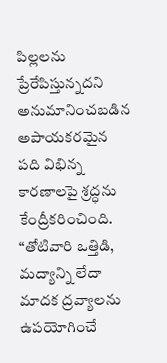పిల్లలను ప్రేరేపిస్తున్నదని అనుమానించబడిన అపాయకరమైన పది విభిన్న కారణాలపై శ్రద్ధను కేంద్రీకరించింది. “తోటివారి ఒత్తిడి, మద్యాన్ని లేదా మాదక ద్రవ్యాలను ఉపయోగించే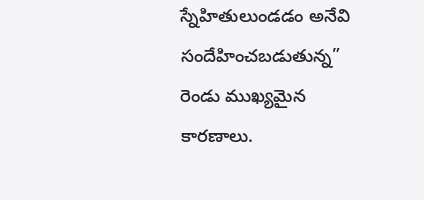స్నేహితులుండడం అనేవి సందేహించబడుతున్న” రెండు ముఖ్యమైన కారణాలు.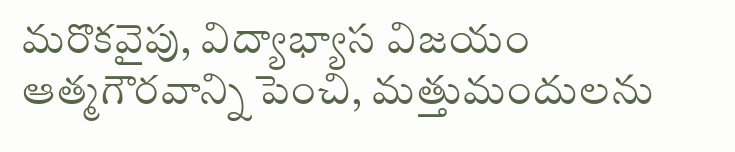మరొకవైపు, విద్యాభ్యాస విజయం ఆత్మగౌరవాన్ని పెంచి, మత్తుమందులను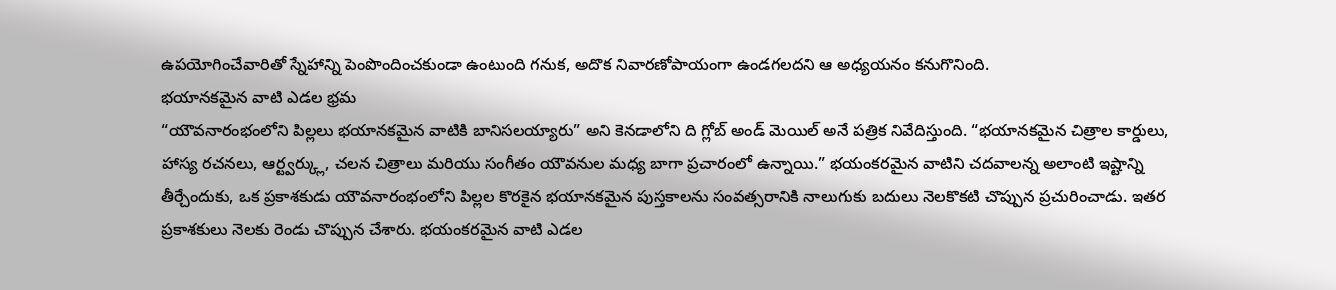ఉపయోగించేవారితో స్నేహాన్ని పెంపొందించకుండా ఉంటుంది గనుక, అదొక నివారణోపాయంగా ఉండగలదని ఆ అధ్యయనం కనుగొనింది.
భయానకమైన వాటి ఎడల భ్రమ
“యౌవనారంభంలోని పిల్లలు భయానకమైన వాటికి బానిసలయ్యారు” అని కెనడాలోని ది గ్లోబ్ అండ్ మెయిల్ అనే పత్రిక నివేదిస్తుంది. “భయానకమైన చిత్రాల కార్డులు, హాస్య రచనలు, ఆర్ట్వర్క్లు, చలన చిత్రాలు మరియు సంగీతం యౌవనుల మధ్య బాగా ప్రచారంలో ఉన్నాయి.” భయంకరమైన వాటిని చదవాలన్న అలాంటి ఇష్టాన్ని తీర్చేందుకు, ఒక ప్రకాశకుడు యౌవనారంభంలోని పిల్లల కొరకైన భయానకమైన పుస్తకాలను సంవత్సరానికి నాలుగుకు బదులు నెలకొకటి చొప్పున ప్రచురించాడు. ఇతర ప్రకాశకులు నెలకు రెండు చొప్పున చేశారు. భయంకరమైన వాటి ఎడల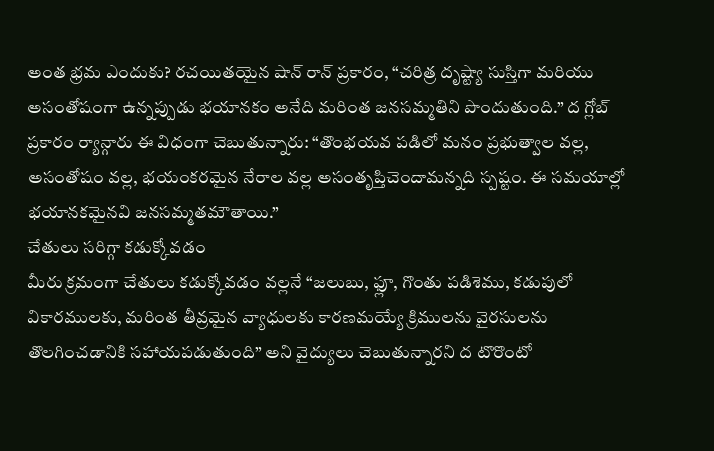అంత భ్రమ ఎందుకు? రచయితయైన షాన్ రాన్ ప్రకారం, “చరిత్ర దృష్ట్యా సుస్తిగా మరియు అసంతోషంగా ఉన్నప్పుడు భయానకం అనేది మరింత జనసమ్మతిని పొందుతుంది.” ద గ్లోబ్ ప్రకారం ర్యాన్గారు ఈ విధంగా చెబుతున్నారు: “తొంభయవ పడిలో మనం ప్రభుత్వాల వల్ల, అసంతోషం వల్ల, భయంకరమైన నేరాల వల్ల అసంతృప్తిచెందామన్నది స్పష్టం. ఈ సమయాల్లో భయానకమైనవి జనసమ్మతమౌతాయి.”
చేతులు సరిగ్గా కడుక్కోవడం
మీరు క్రమంగా చేతులు కడుక్కోవడం వల్లనే “జలుబు, ఫ్లూ, గొంతు పడిశెము, కడుపులో వికారములకు, మరింత తీవ్రమైన వ్యాధులకు కారణమయ్యే క్రిములను వైరసులను తొలగించడానికి సహాయపడుతుంది” అని వైద్యులు చెబుతున్నారని ద టొరొంటో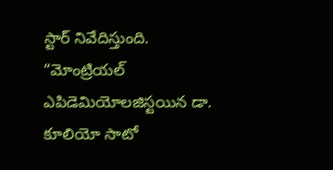స్టార్ నివేదిస్తుంది. “మోంట్రియల్ ఎపిడెమియోలజిస్టయిన డా. కూలియో సాటో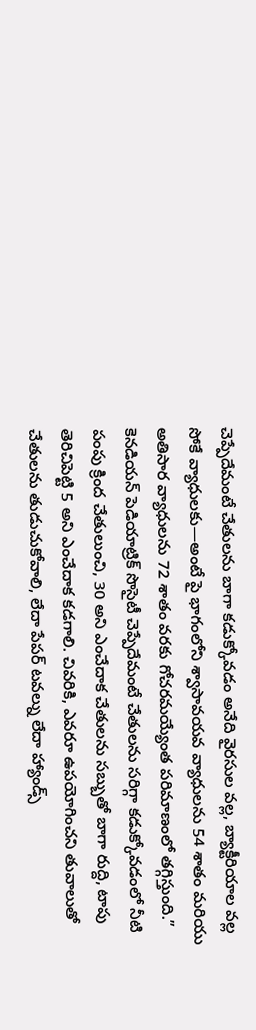చెప్పేదేమంటే చేతులను బాగా కడుక్కోవడం అనేది వైరసుల వల్ల, బ్యాక్టీరియాల వల్ల సోకే వ్యాధులకు—అంటే పై భాగంలోని శ్వాసావయవ వ్యాధులను 54 శాతం మరియు అతిసార వ్యాధులను 72 శాతం వరకు గోచరమయ్యేంత పరిమాణంలో తగ్గిస్తుంది.” కెనడియన్ పెడియాట్రిక్ సొసైటీ చెప్పేదేమంటే చేతులను సరిగ్గా కడుక్కోవడంలో నీటి పంపు క్రింద చేతులుంచి, 30 అని ఎంచేదాక చేతులను సబ్బుతో బాగా రుద్ది, టాపు తెరిచిపెట్టి 5 అని ఎంచేదాక కడగాలి. చివరికి, ఎవరూ ఉపయోగించని తువాలుతో చేతులను తుడుచుకోవాలి, లేదా పేపర్ టవల్ను లేదా హ్యాండ్స్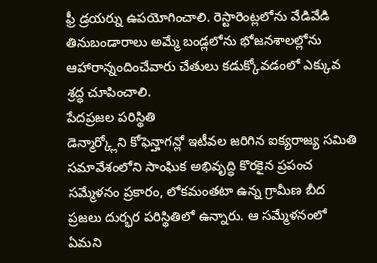ఫ్రీ డ్రయర్ను ఉపయోగించాలి. రెస్టారెంట్లలోను వేడివేడి తినుబండారాలు అమ్మే బండ్లలోను భోజనశాలల్లోను ఆహారాన్నందించేవారు చేతులు కడుక్కోవడంలో ఎక్కువ శ్రద్ధ చూపించాలి.
పేదప్రజల పరిస్థితి
డెన్మార్క్లోని కోఫెన్హాగన్లో ఇటీవల జరిగిన ఐక్యరాజ్య సమితి సమావేశంలోని సాంఘిక అభివృద్ధి కొరకైన ప్రపంచ సమ్మేళనం ప్రకారం, లోకమంతటా ఉన్న గ్రామీణ బీద ప్రజలు దుర్భర పరిస్థితిలో ఉన్నారు. ఆ సమ్మేళనంలో ఏమని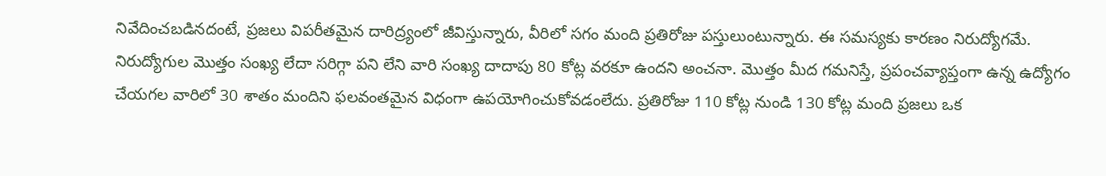నివేదించబడినదంటే, ప్రజలు విపరీతమైన దారిద్ర్యంలో జీవిస్తున్నారు, వీరిలో సగం మంది ప్రతిరోజు పస్తులుంటున్నారు. ఈ సమస్యకు కారణం నిరుద్యోగమే. నిరుద్యోగుల మొత్తం సంఖ్య లేదా సరిగ్గా పని లేని వారి సంఖ్య దాదాపు 80 కోట్ల వరకూ ఉందని అంచనా. మొత్తం మీద గమనిస్తే, ప్రపంచవ్యాప్తంగా ఉన్న ఉద్యోగం చేయగల వారిలో 30 శాతం మందిని ఫలవంతమైన విధంగా ఉపయోగించుకోవడంలేదు. ప్రతిరోజు 110 కోట్ల నుండి 130 కోట్ల మంది ప్రజలు ఒక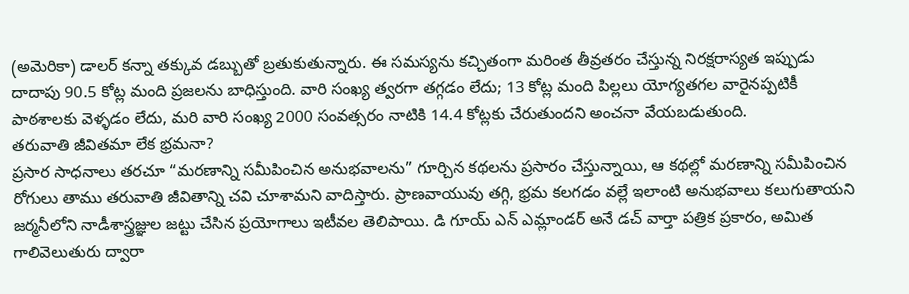(అమెరికా) డాలర్ కన్నా తక్కువ డబ్బుతో బ్రతుకుతున్నారు. ఈ సమస్యను కచ్చితంగా మరింత తీవ్రతరం చేస్తున్న నిరక్షరాస్యత ఇప్పుడు దాదాపు 90.5 కోట్ల మంది ప్రజలను బాధిస్తుంది. వారి సంఖ్య త్వరగా తగ్గడం లేదు; 13 కోట్ల మంది పిల్లలు యోగ్యతగల వారైనప్పటికీ పాఠశాలకు వెళ్ళడం లేదు, మరి వారి సంఖ్య 2000 సంవత్సరం నాటికి 14.4 కోట్లకు చేరుతుందని అంచనా వేయబడుతుంది.
తరువాతి జీవితమా లేక భ్రమనా?
ప్రసార సాధనాలు తరచూ “మరణాన్ని సమీపించిన అనుభవాలను” గూర్చిన కథలను ప్రసారం చేస్తున్నాయి, ఆ కథల్లో మరణాన్ని సమీపించిన రోగులు తాము తరువాతి జీవితాన్ని చవి చూశామని వాదిస్తారు. ప్రాణవాయువు తగ్గి, భ్రమ కలగడం వల్లే ఇలాంటి అనుభవాలు కలుగుతాయని జర్మనీలోని నాడీశాస్త్రజ్ఞుల జట్టు చేసిన ప్రయోగాలు ఇటీవల తెలిపాయి. డి గూయ్ ఎన్ ఎమ్లాండర్ అనే డచ్ వార్తా పత్రిక ప్రకారం, అమిత గాలివెలుతురు ద్వారా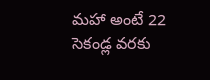మహా అంటే 22 సెకండ్ల వరకు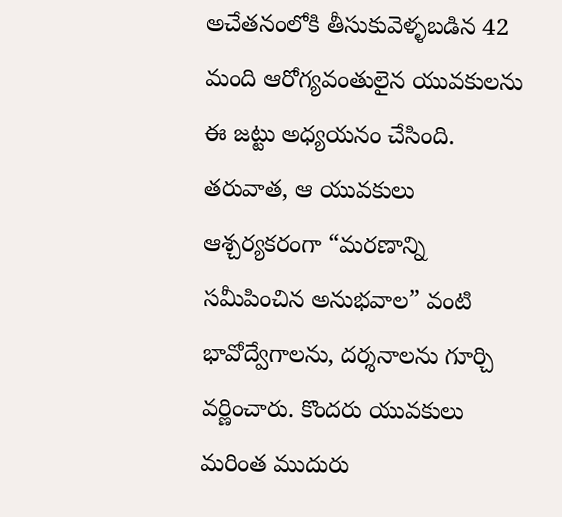అచేతనంలోకి తీసుకువెళ్ళబడిన 42 మంది ఆరోగ్యవంతులైన యువకులను ఈ జట్టు అధ్యయనం చేసింది. తరువాత, ఆ యువకులు ఆశ్చర్యకరంగా “మరణాన్ని సమీపించిన అనుభవాల” వంటి భావోద్వేగాలను, దర్శనాలను గూర్చి వర్ణించారు. కొందరు యువకులు మరింత ముదురు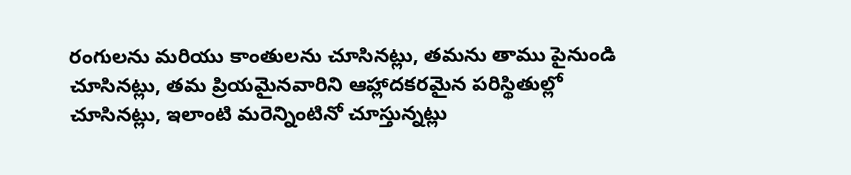రంగులను మరియు కాంతులను చూసినట్లు, తమను తాము పైనుండి చూసినట్లు, తమ ప్రియమైనవారిని ఆహ్లాదకరమైన పరిస్థితుల్లో చూసినట్లు, ఇలాంటి మరెన్నింటినో చూస్తున్నట్లు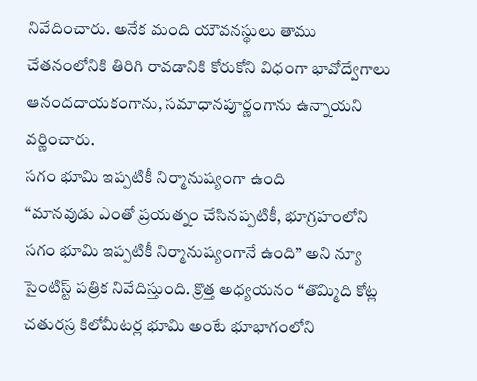నివేదించారు. అనేక మంది యౌవనస్థులు తాము చేతనంలోనికి తిరిగి రావడానికి కోరుకోని విధంగా భావోద్వేగాలు ఆనందదాయకంగాను, సమాధానపూర్ణంగాను ఉన్నాయని వర్ణించారు.
సగం భూమి ఇప్పటికీ నిర్మానుష్యంగా ఉంది
“మానవుడు ఎంతో ప్రయత్నం చేసినప్పటికీ, భూగ్రహంలోని సగం భూమి ఇప్పటికీ నిర్మానుష్యంగానే ఉంది” అని న్యూ సైంటిస్ట్ పత్రిక నివేదిస్తుంది. క్రొత్త అధ్యయనం “తొమ్మిది కోట్ల చతురస్ర కిలోమీటర్ల భూమి అంటే భూభాగంలోని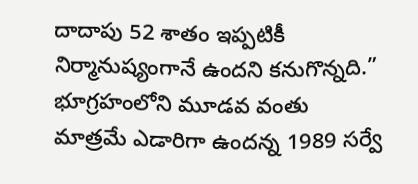దాదాపు 52 శాతం ఇప్పటికీ నిర్మానుష్యంగానే ఉందని కనుగొన్నది.” భూగ్రహంలోని మూడవ వంతు మాత్రమే ఎడారిగా ఉందన్న 1989 సర్వే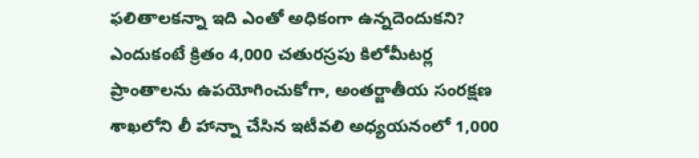ఫలితాలకన్నా ఇది ఎంతో అధికంగా ఉన్నదెందుకని? ఎందుకంటే క్రితం 4,000 చతురస్రపు కిలోమీటర్ల ప్రాంతాలను ఉపయోగించుకోగా, అంతర్జాతీయ సంరక్షణ శాఖలోని లీ హాన్నా చేసిన ఇటీవలి అధ్యయనంలో 1,000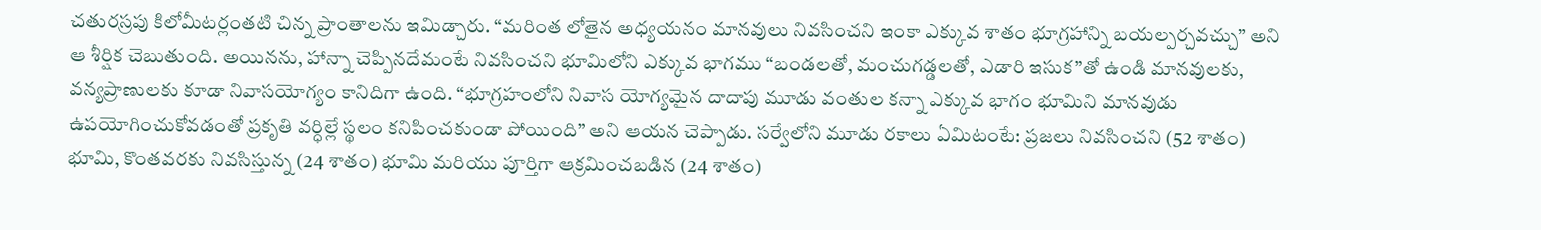చతురస్రపు కిలోమీటర్లంతటి చిన్న ప్రాంతాలను ఇమిడ్చారు. “మరింత లోతైన అధ్యయనం మానవులు నివసించని ఇంకా ఎక్కువ శాతం భూగ్రహాన్ని బయల్పర్చవచ్చు” అని ఆ శీర్షిక చెబుతుంది. అయినను, హాన్నా చెప్పినదేమంటే నివసించని భూమిలోని ఎక్కువ భాగము “బండలతో, మంచుగడ్డలతో, ఎడారి ఇసుక”తో ఉండి మానవులకు, వన్యప్రాణులకు కూడా నివాసయోగ్యం కానిదిగా ఉంది. “భూగ్రహంలోని నివాస యోగ్యమైన దాదాపు మూడు వంతుల కన్నా ఎక్కువ భాగం భూమిని మానవుడు ఉపయోగించుకోవడంతో ప్రకృతి వర్ధిల్లే స్థలం కనిపించకుండా పోయింది” అని ఆయన చెప్పాడు. సర్వేలోని మూడు రకాలు ఏమిటంటే: ప్రజలు నివసించని (52 శాతం) భూమి, కొంతవరకు నివసిస్తున్న (24 శాతం) భూమి మరియు పూర్తిగా ఆక్రమించబడిన (24 శాతం)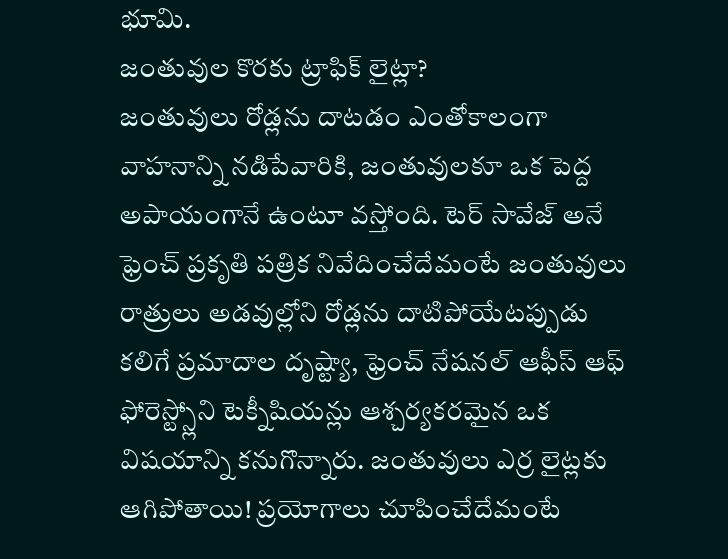భూమి.
జంతువుల కొరకు ట్రాఫిక్ లైట్లా?
జంతువులు రోడ్లను దాటడం ఎంతోకాలంగా వాహనాన్ని నడిపేవారికి, జంతువులకూ ఒక పెద్ద అపాయంగానే ఉంటూ వస్తోంది. టెర్ సావేజ్ అనే ఫ్రెంచ్ ప్రకృతి పత్రిక నివేదించేదేమంటే జంతువులు రాత్రులు అడవుల్లోని రోడ్లను దాటిపోయేటప్పుడు కలిగే ప్రమాదాల దృష్ట్యా, ఫ్రెంచ్ నేషనల్ ఆఫీస్ ఆఫ్ ఫోరెస్ట్స్లోని టెక్నీషియన్లు ఆశ్చర్యకరమైన ఒక విషయాన్ని కనుగొన్నారు. జంతువులు ఎర్ర లైట్లకు ఆగిపోతాయి! ప్రయోగాలు చూపించేదేమంటే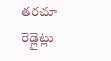తరచూ రెడ్లైట్లు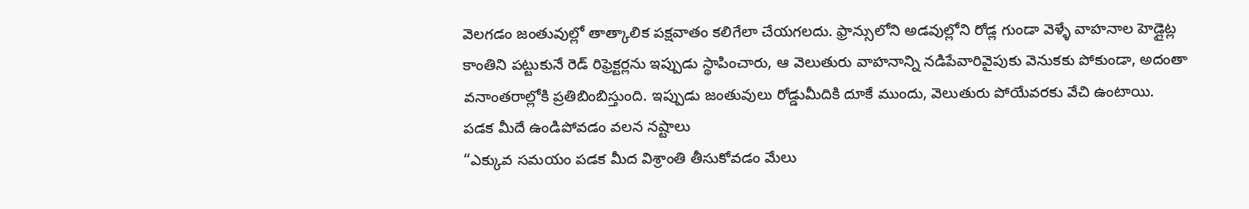వెలగడం జంతువుల్లో తాత్కాలిక పక్షవాతం కలిగేలా చేయగలదు. ఫ్రాన్సులోని అడవుల్లోని రోడ్ల గుండా వెళ్ళే వాహనాల హెడ్లైట్ల కాంతిని పట్టుకునే రెడ్ రిఫ్రెక్టర్లను ఇప్పుడు స్థాపించారు, ఆ వెలుతురు వాహనాన్ని నడిపేవారివైపుకు వెనుకకు పోకుండా, అదంతా వనాంతరాల్లోకి ప్రతిబింబిస్తుంది. ఇప్పుడు జంతువులు రోడ్డుమీదికి దూకే ముందు, వెలుతురు పోయేవరకు వేచి ఉంటాయి.
పడక మీదే ఉండిపోవడం వలన నష్టాలు
“ఎక్కువ సమయం పడక మీద విశ్రాంతి తీసుకోవడం మేలు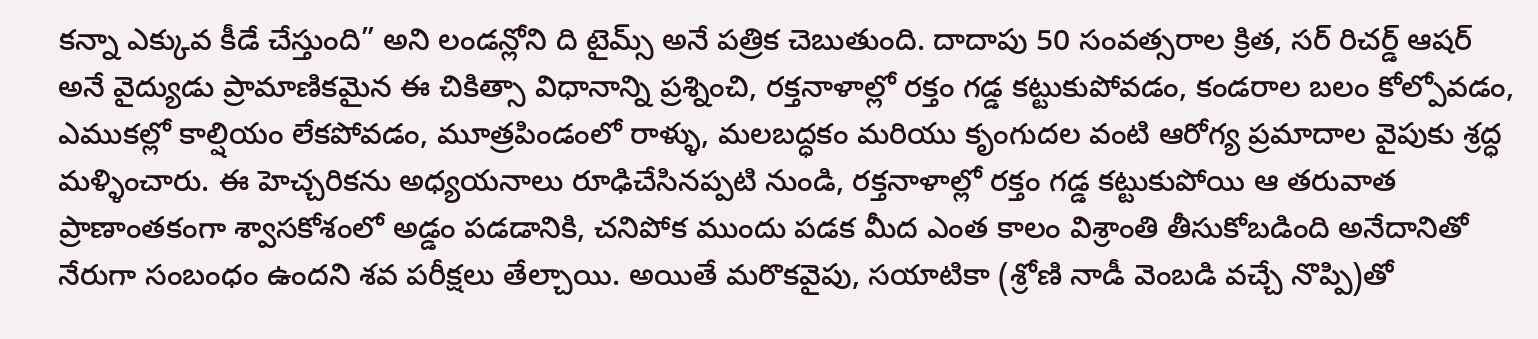కన్నా ఎక్కువ కీడే చేస్తుంది” అని లండన్లోని ది టైమ్స్ అనే పత్రిక చెబుతుంది. దాదాపు 50 సంవత్సరాల క్రిత, సర్ రిచర్డ్ ఆషర్ అనే వైద్యుడు ప్రామాణికమైన ఈ చికిత్సా విధానాన్ని ప్రశ్నించి, రక్తనాళాల్లో రక్తం గడ్డ కట్టుకుపోవడం, కండరాల బలం కోల్పోవడం, ఎముకల్లో కాల్షియం లేకపోవడం, మూత్రపిండంలో రాళ్ళు, మలబద్ధకం మరియు కృంగుదల వంటి ఆరోగ్య ప్రమాదాల వైపుకు శ్రద్ధ మళ్ళించారు. ఈ హెచ్చరికను అధ్యయనాలు రూఢిచేసినప్పటి నుండి, రక్తనాళాల్లో రక్తం గడ్డ కట్టుకుపోయి ఆ తరువాత ప్రాణాంతకంగా శ్వాసకోశంలో అడ్డం పడడానికి, చనిపోక ముందు పడక మీద ఎంత కాలం విశ్రాంతి తీసుకోబడింది అనేదానితో నేరుగా సంబంధం ఉందని శవ పరీక్షలు తేల్చాయి. అయితే మరొకవైపు, సయాటికా (శ్రోణి నాడీ వెంబడి వచ్చే నొప్పి)తో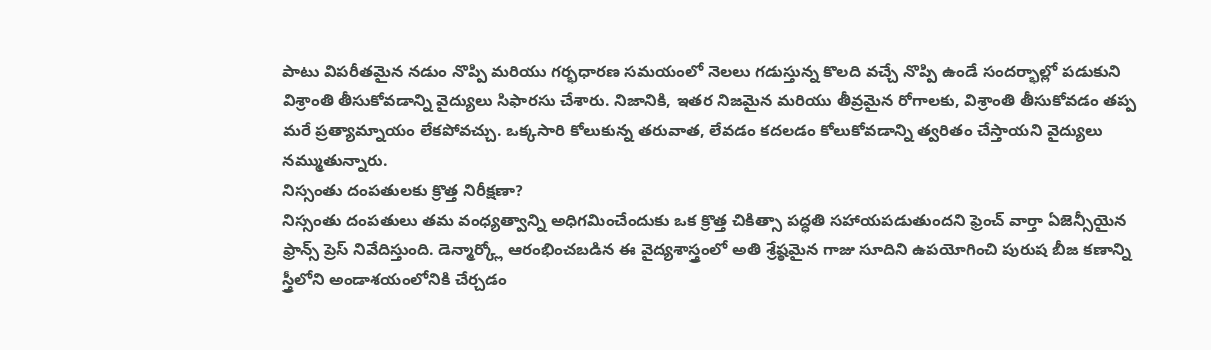పాటు విపరీతమైన నడుం నొప్పి మరియు గర్భధారణ సమయంలో నెలలు గడుస్తున్న కొలది వచ్చే నొప్పి ఉండే సందర్భాల్లో పడుకుని విశ్రాంతి తీసుకోవడాన్ని వైద్యులు సిఫారసు చేశారు. నిజానికి, ఇతర నిజమైన మరియు తీవ్రమైన రోగాలకు, విశ్రాంతి తీసుకోవడం తప్ప మరే ప్రత్యామ్నాయం లేకపోవచ్చు. ఒక్కసారి కోలుకున్న తరువాత, లేవడం కదలడం కోలుకోవడాన్ని త్వరితం చేస్తాయని వైద్యులు నమ్ముతున్నారు.
నిస్సంతు దంపతులకు క్రొత్త నిరీక్షణా?
నిస్సంతు దంపతులు తమ వంధ్యత్వాన్ని అధిగమించేందుకు ఒక క్రొత్త చికిత్సా పద్ధతి సహాయపడుతుందని ఫ్రెంచ్ వార్తా ఏజెన్సీయైన ఫ్రాన్స్ ప్రెస్ నివేదిస్తుంది. డెన్మార్క్లో ఆరంభించబడిన ఈ వైద్యశాస్త్రంలో అతి శ్రేష్ఠమైన గాజు సూదిని ఉపయోగించి పురుష బీజ కణాన్ని స్త్రీలోని అండాశయంలోనికి చేర్చడం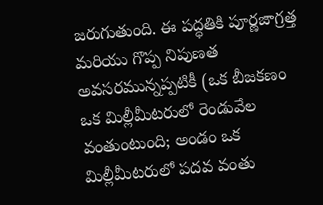జరుగుతుంది. ఈ పద్ధతికి పూర్ణజాగ్రత్త మరియు గొప్ప నిపుణత అవసరమున్నప్పటికీ (ఒక బీజకణం ఒక మిల్లీమీటరులో రెండువేల వంతుంటుంది; అండం ఒక మిల్లీమీటరులో పదవ వంతు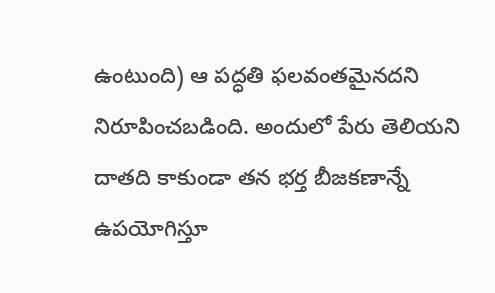ఉంటుంది) ఆ పద్ధతి ఫలవంతమైనదని నిరూపించబడింది. అందులో పేరు తెలియని దాతది కాకుండా తన భర్త బీజకణాన్నే ఉపయోగిస్తూ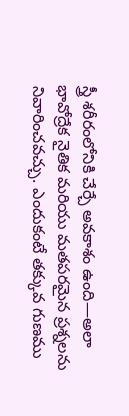స్త్రీ శరీరంలోనికి చేర్చే అవకాశం ఉంది—అలా భావోద్రేక నైతిక మరియు మతపరమైన ప్రశ్నలను నివారించవచ్చు. ఎందుకంటే తక్కువ గుణము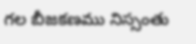గల బీజకణము నిస్సంతు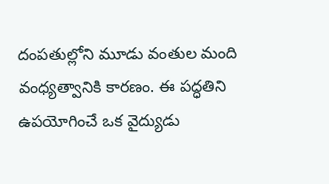దంపతుల్లోని మూడు వంతుల మంది వంధ్యత్వానికి కారణం. ఈ పద్ధతిని ఉపయోగించే ఒక వైద్యుడు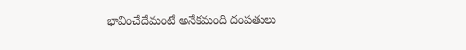భావించేదేమంటే అనేకమంది దంపతులు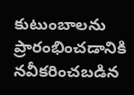కుటుంబాలను ప్రారంభించడానికి నవీకరించబడిన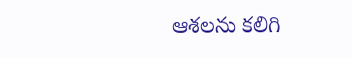ఆశలను కలిగి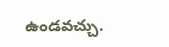ఉండవచ్చు.